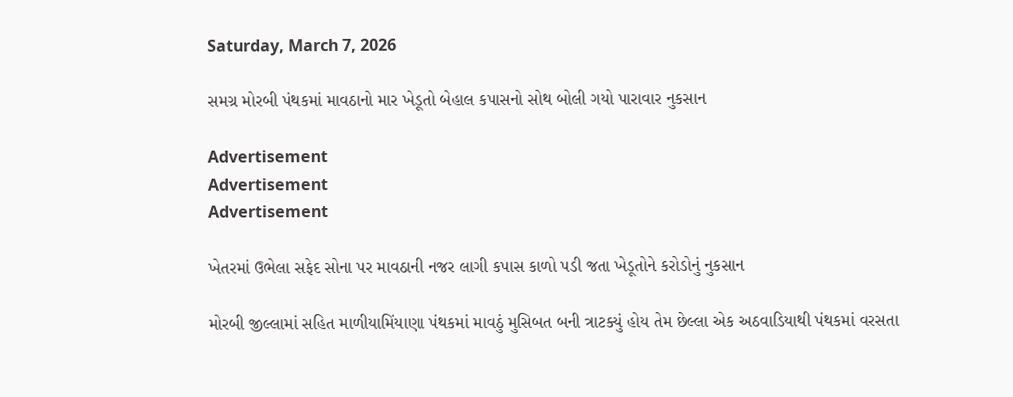Saturday, March 7, 2026

સમગ્ર મોરબી પંથકમાં માવઠાનો માર ખેડૂતો બેહાલ કપાસનો સોથ બોલી ગયો પારાવાર નુકસાન

Advertisement
Advertisement
Advertisement

ખેતરમાં ઉભેલા સફેદ સોના પર માવઠાની નજર લાગી કપાસ કાળો પડી જતા ખેડૂતોને કરોડોનું નુકસાન

મોરબી જીલ્લામાં સહિત માળીયામિંયાણા પંથકમાં માવઠું મુસિબત બની ત્રાટક્યું હોય તેમ છેલ્લા એક અઠવાડિયાથી પંથકમાં વરસતા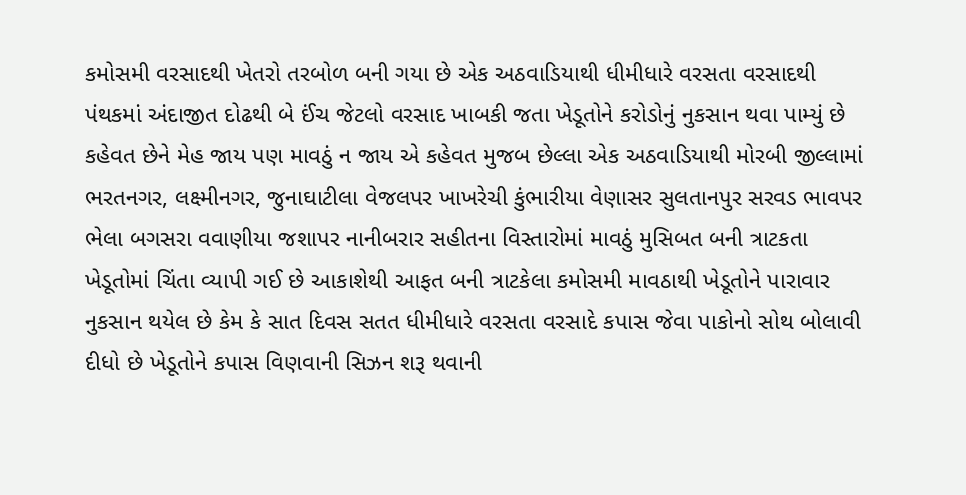કમોસમી વરસાદથી ખેતરો તરબોળ બની ગયા છે એક અઠવાડિયાથી ધીમીધારે વરસતા વરસાદથી પંથકમાં અંદાજીત દોઢથી બે ઈંચ જેટલો વરસાદ ખાબકી જતા ખેડૂતોને કરોડોનું નુકસાન થવા પામ્યું છે કહેવત‌ છેને મેહ જાય પણ માવઠું ન જાય એ કહેવત મુજબ છેલ્લા એક અઠવાડિયાથી મોરબી જીલ્લામાં ભરતનગર, લક્ષ્મીનગર, જુનાઘાટીલા વેજલપર ખાખરેચી કુંભારીયા વેણાસર સુલતાનપુર સરવડ ભાવપર ભેલા બગસરા વવાણીયા જશાપર નાનીબરાર સહીતના વિસ્તારોમાં માવઠું મુસિબત બની ત્રાટકતા ખેડૂતોમાં ચિંતા વ્યાપી ગઈ છે આકાશેથી આફત બની ત્રાટકેલા કમોસમી માવઠાથી ખેડૂતોને પારાવાર નુકસાન થયેલ છે કેમ કે સાત દિવસ સતત ધીમીધારે વરસતા વરસાદે કપાસ જેવા પાકોનો સોથ બોલાવી દીધો છે ખેડૂતોને કપાસ વિણવાની સિઝન શરૂ થવાની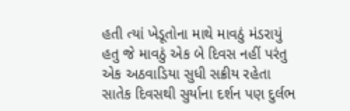હતી ત્યાં ખેડૂતોના માથે માવઠું મંડરાયું હતુ જે માવઠું એક બે દિવસ નહીં પરંતુ એક અઠવાડિયા સુધી સક્રીય રહેતા સાતેક દિવસથી સુર્યાના દર્શન પણ દુર્લભ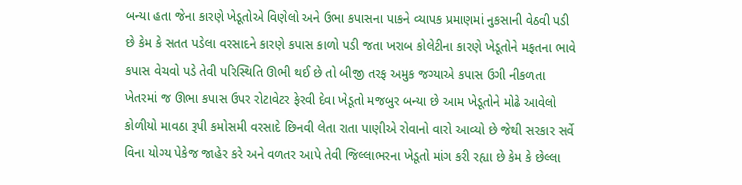બન્યા હતા જેના કારણે ખેડૂતોએ વિણેલો અને ઉભા કપાસના પાકને વ્યાપક પ્રમાણમાં નુકસાની વેઠવી પડી છે કેમ કે સતત પડેલા વરસાદને કારણે કપાસ કાળો પડી જતા ખરાબ કોલેટીના કારણે ખેડૂતોને મફતના ભાવે કપાસ વેચવો પડે તેવી પરિસ્થિતિ ઊભી થઈ છે તો બીજી તરફ અમુક જગ્યાએ કપાસ ઉગી નીકળતા ખેતરમાં જ ઊભા કપાસ ઉપર રોટાવેટર ફેરવી દેવા ખેડૂતો મજબુર બન્યા છે આમ ખેડૂતોને‌ મોઢે‌ આવેલો કોળીયો માવઠા રૂપી કમોસમી વરસાદે છિનવી લેતા રાતા પાણીએ રોવાનો વારો આવ્યો છે જેથી સરકાર સર્વે વિના યોગ્ય પેકેજ જાહેર કરે અને વળતર આપે તેવી જિલ્લાભરના ખેડૂતો માંગ કરી રહ્યા છે કેમ કે છેલ્લા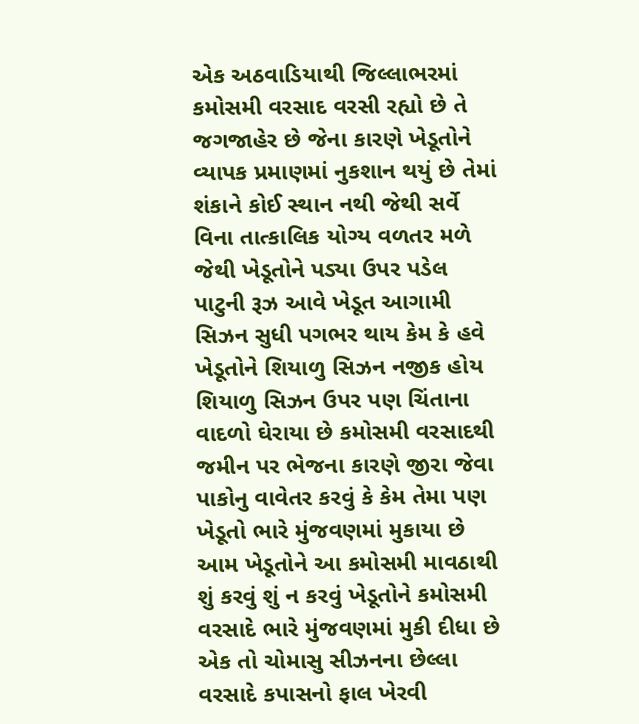એક અઠવાડિયાથી જિલ્લાભરમાં કમોસમી વરસાદ વરસી રહ્યો છે તે‌ જગજાહેર છે જેના કારણે ખેડૂતોને વ્યાપક પ્રમાણમાં નુકશાન થયું છે તેમાં શંકાને કોઈ સ્થાન નથી જેથી સર્વે વિના તાત્કાલિક યોગ્ય વળતર મળે જેથી ખેડૂતોને પડ્યા ઉપર પડેલ પાટુની રૂઝ આવે ખેડૂત આગામી સિઝન સુધી પગભર થાય કેમ કે હવે ખેડૂતોને શિયાળુ સિઝન નજીક હોય શિયાળુ સિઝન ઉપર પણ ચિંતાના વાદળો ઘેરાયા છે કમોસમી વરસાદથી જમીન પર ભેજના કારણે જીરા જેવા પાકોનુ વાવેતર કરવું કે કેમ તે‌મા પણ ખેડૂતો ભારે મુંજવણમાં મુકાયા છે આમ ખેડૂતોને આ કમોસમી માવઠાથી શું કરવું શું ન કરવું ખેડૂતોને કમોસમી વરસાદે ભારે મુંજવણમાં મુકી દીધા છે એક તો ચોમાસુ સીઝનના છેલ્લા વરસાદે કપાસનો ફાલ ખેરવી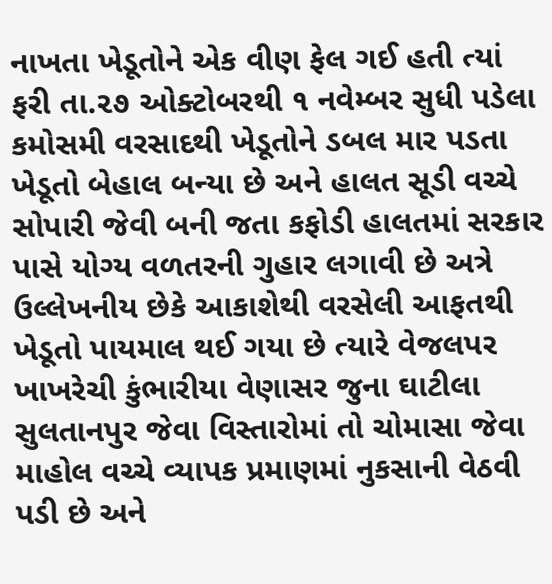નાખતા ખેડૂતોને એક વીણ ફેલ ગઈ હતી ત્યાં ફરી તા.૨૭ ઓક્ટોબરથી ૧ નવેમ્બર સુધી પડેલા કમોસમી વરસાદથી ખેડૂતોને ડબલ માર પડતા ખેડૂતો બેહાલ બન્યા છે અને હાલત સૂડી વચ્ચે સોપારી જેવી બની જતા કફોડી હાલતમાં સરકાર પાસે યોગ્ય વળતરની ગુહાર લગાવી છે અત્રે ઉલ્લેખનીય છેકે આકાશેથી વરસેલી આફતથી ખેડૂતો પાયમાલ થઈ ગયા છે ત્યારે વેજલપર ખાખરેચી કુંભારીયા વેણાસર જુના ઘાટીલા સુલતાનપુર જેવા વિસ્તારોમાં તો ચોમાસા જેવા માહોલ વચ્ચે વ્યાપક પ્રમાણમાં નુકસાની વેઠવી પડી છે અને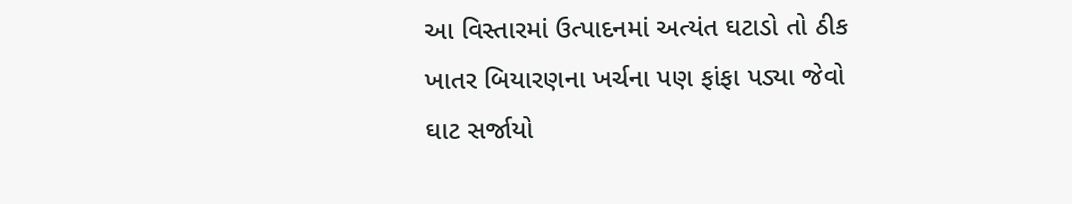આ વિસ્તારમાં ઉત્પાદનમાં અત્યંત ઘટાડો તો ઠીક ખાતર બિયારણના ખર્ચના પણ ફાંફા પડ્યા જેવો ઘાટ સર્જાયો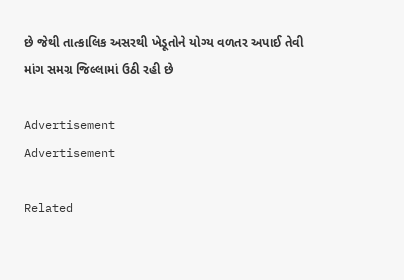છે જેથી તાત્કાલિક અસરથી ખેડૂતોને યોગ્ય વળતર અપાઈ તેવી માંગ સમગ્ર જિલ્લામાં ઉઠી રહી છે

Advertisement
Advertisement

Related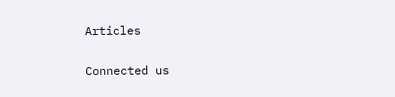Articles

Connected us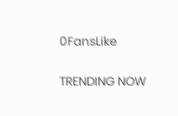0FansLike

TRENDING NOW